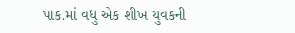પાક.માં વધુ એક શીખ યુવકની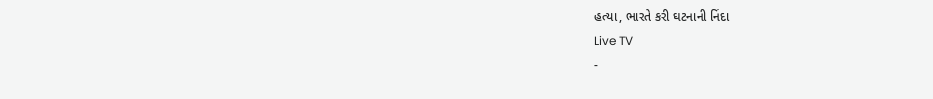હત્યા, ભારતે કરી ઘટનાની નિંદા
Live TV
-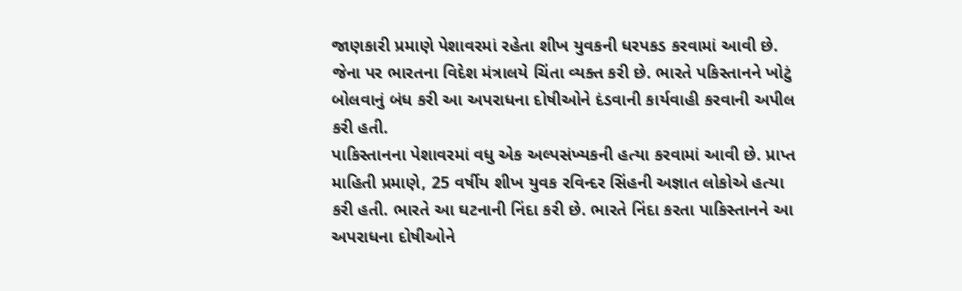જાણકારી પ્રમાણે પેશાવરમાં રહેતા શીખ યુવકની ધરપકડ કરવામાં આવી છે. જેના પર ભારતના વિદેશ મંત્રાલયે ચિંતા વ્યક્ત કરી છે. ભારતે પકિસ્તાનને ખોટું બોલવાનું બંધ કરી આ અપરાધના દોષીઓને દંડવાની કાર્યવાહી કરવાની અપીલ કરી હતી.
પાકિસ્તાનના પેશાવરમાં વધુ એક અલ્પસંખ્યકની હત્યા કરવામાં આવી છે. પ્રાપ્ત માહિતી પ્રમાણે, 25 વર્ષીય શીખ યુવક રવિન્દર સિંહની અજ્ઞાત લોકોએ હત્યા કરી હતી. ભારતે આ ઘટનાની નિંદા કરી છે. ભારતે નિંદા કરતા પાકિસ્તાનને આ અપરાધના દોષીઓને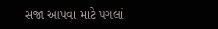સજા આપવા માટે પગલાં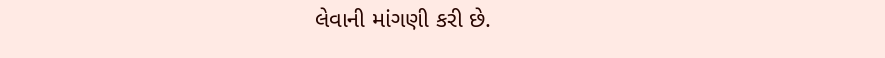લેવાની માંગણી કરી છે.